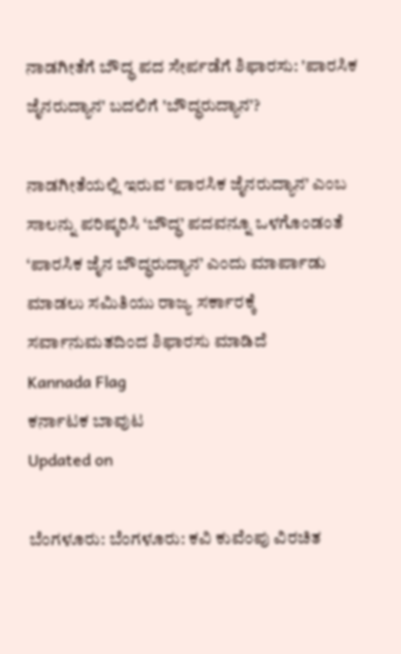ನಾಡಗೀತೆಗೆ ಬೌದ್ಧ ಪದ ಸೇರ್ಪಡೆಗೆ ಶಿಫಾರಸು: 'ಪಾರಸಿಕ ಜೈನರುದ್ಯಾನ' ಬದಲಿಗೆ 'ಬೌದ್ಧರುದ್ಯಾನ'?

ನಾಡಗೀತೆಯಲ್ಲಿ ಇರುವ ‘ಪಾರಸಿಕ ಜೈನರುದ್ಯಾನ’ ಎಂಬ ಸಾಲನ್ನು ಪರಿಷ್ಕರಿಸಿ ‘ಬೌದ್ಧ’ ಪದವನ್ನೂ ಒಳಗೊಂಡಂತೆ ‘ಪಾರಸಿಕ ಜೈನ ಬೌದ್ಧರುದ್ಯಾನ’ ಎಂದು ಮಾರ್ಪಾಡು ಮಾಡಲು ಸಮಿತಿಯು ರಾಜ್ಯ ಸರ್ಕಾರಕ್ಕೆ ಸರ್ವಾನುಮತದಿಂದ ಶಿಫಾರಸು ಮಾಡಿದೆ
Kannada Flag
ಕರ್ನಾಟಕ ಬಾವುಟ
Updated on

ಬೆಂಗಳೂರು: ಬೆಂಗಳೂರು: ಕವಿ ಕುವೆಂಪು ವಿರಚಿತ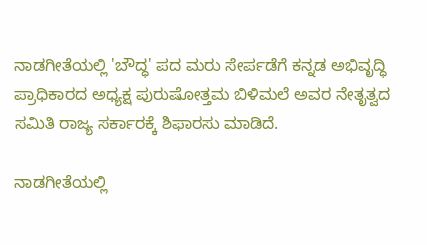ನಾಡಗೀತೆಯಲ್ಲಿ 'ಬೌದ್ಧ' ಪದ ಮರು ಸೇರ್ಪಡೆಗೆ ಕನ್ನಡ ಅಭಿವೃದ್ಧಿ ಪ್ರಾಧಿಕಾರದ ಅಧ್ಯಕ್ಷ ಪುರುಷೋತ್ತಮ ಬಿಳಿಮಲೆ ಅವರ ನೇತೃತ್ವದ ಸಮಿತಿ ರಾಜ್ಯ ಸರ್ಕಾರಕ್ಕೆ ಶಿಫಾರಸು ಮಾಡಿದೆ.

ನಾಡಗೀತೆಯಲ್ಲಿ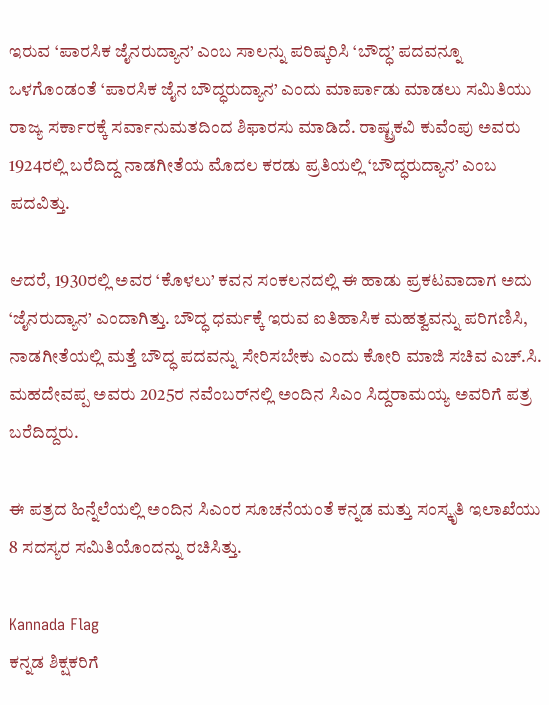ಇರುವ ‘ಪಾರಸಿಕ ಜೈನರುದ್ಯಾನ’ ಎಂಬ ಸಾಲನ್ನು ಪರಿಷ್ಕರಿಸಿ ‘ಬೌದ್ಧ’ ಪದವನ್ನೂ ಒಳಗೊಂಡಂತೆ ‘ಪಾರಸಿಕ ಜೈನ ಬೌದ್ಧರುದ್ಯಾನ’ ಎಂದು ಮಾರ್ಪಾಡು ಮಾಡಲು ಸಮಿತಿಯು ರಾಜ್ಯ ಸರ್ಕಾರಕ್ಕೆ ಸರ್ವಾನುಮತದಿಂದ ಶಿಫಾರಸು ಮಾಡಿದೆ. ರಾಷ್ಟ್ರಕವಿ ಕುವೆಂಪು ಅವರು 1924ರಲ್ಲಿ ಬರೆದಿದ್ದ ನಾಡಗೀತೆಯ ಮೊದಲ ಕರಡು ಪ್ರತಿಯಲ್ಲಿ ‘ಬೌದ್ಧರುದ್ಯಾನ’ ಎಂಬ ಪದವಿತ್ತು.

ಆದರೆ, 1930ರಲ್ಲಿ ಅವರ ‘ಕೊಳಲು’ ಕವನ ಸಂಕಲನದಲ್ಲಿ ಈ ಹಾಡು ಪ್ರಕಟವಾದಾಗ ಅದು ‘ಜೈನರುದ್ಯಾನ’ ಎಂದಾಗಿತ್ತು. ಬೌದ್ಧ ಧರ್ಮಕ್ಕೆ ಇರುವ ಐತಿಹಾಸಿಕ ಮಹತ್ವವನ್ನು ಪರಿಗಣಿಸಿ, ನಾಡಗೀತೆಯಲ್ಲಿ ಮತ್ತೆ ಬೌದ್ಧ ಪದವನ್ನು ಸೇರಿಸಬೇಕು ಎಂದು ಕೋರಿ ಮಾಜಿ ಸಚಿವ ಎಚ್.ಸಿ. ಮಹದೇವಪ್ಪ ಅವರು 2025ರ ನವೆಂಬರ್‌ನಲ್ಲಿ ಅಂದಿನ ಸಿಎಂ ಸಿದ್ದರಾಮಯ್ಯ ಅವರಿಗೆ ಪತ್ರ ಬರೆದಿದ್ದರು.

ಈ ಪತ್ರದ ಹಿನ್ನೆಲೆಯಲ್ಲಿ ಅಂದಿನ ಸಿಎಂರ ಸೂಚನೆಯಂತೆ ಕನ್ನಡ ಮತ್ತು ಸಂಸ್ಕೃತಿ ಇಲಾಖೆಯು 8 ಸದಸ್ಯರ ಸಮಿತಿಯೊಂದನ್ನು ರಚಿಸಿತ್ತು.

Kannada Flag
ಕನ್ನಡ ಶಿಕ್ಷಕರಿಗೆ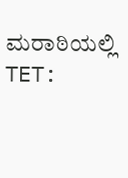ಮರಾಠಿಯಲ್ಲಿ TET: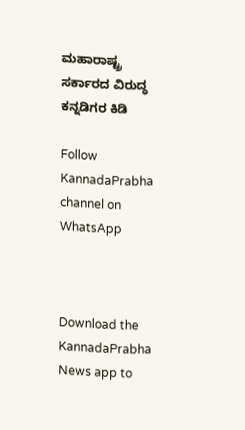ಮಹಾರಾಷ್ಟ್ರ ಸರ್ಕಾರದ ವಿರುದ್ಧ ಕನ್ನಡಿಗರ ಕಿಡಿ

Follow KannadaPrabha channel on WhatsApp



Download the KannadaPrabha News app to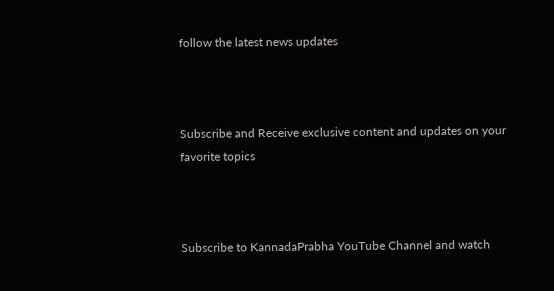follow the latest news updates



Subscribe and Receive exclusive content and updates on your favorite topics



Subscribe to KannadaPrabha YouTube Channel and watch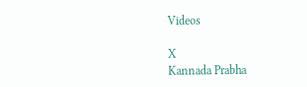Videos

X
Kannada Prabha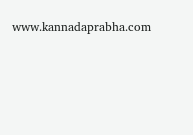www.kannadaprabha.com